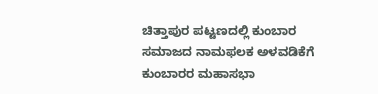ಚಿತ್ತಾಪುರ ಪಟ್ಟಣದಲ್ಲಿ ಕುಂಬಾರ ಸಮಾಜದ ನಾಮಫಲಕ ಅಳವಡಿಕೆಗೆ ಕುಂಬಾರರ ಮಹಾಸಭಾ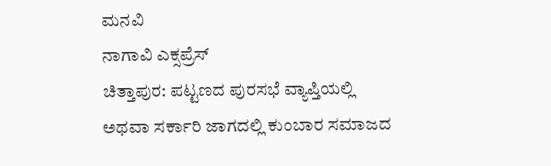ಮನವಿ
ನಾಗಾವಿ ಎಕ್ಸಪ್ರೆಸ್
ಚಿತ್ತಾಪುರ: ಪಟ್ಟಣದ ಪುರಸಭೆ ವ್ಯಾಪ್ತಿಯಲ್ಲಿ ಅಥವಾ ಸರ್ಕಾರಿ ಜಾಗದಲ್ಲಿ ಕುಂಬಾರ ಸಮಾಜದ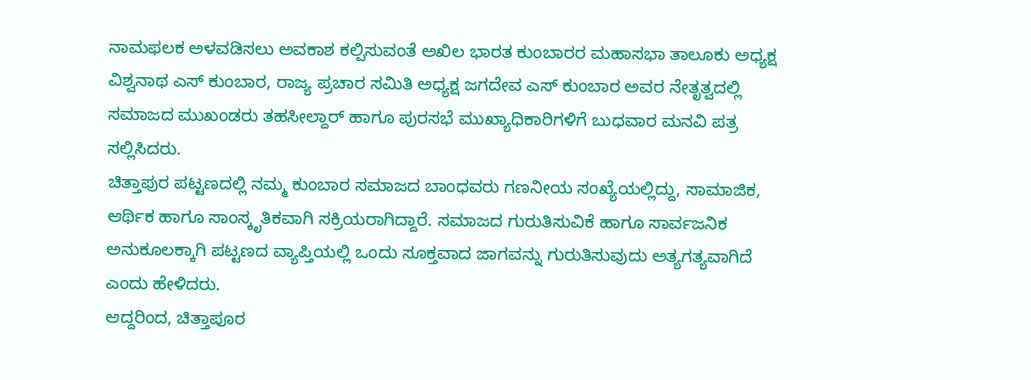ನಾಮಫಲಕ ಅಳವಡಿಸಲು ಅವಕಾಶ ಕಲ್ಪಿಸುವಂತೆ ಅಖಿಲ ಭಾರತ ಕುಂಬಾರರ ಮಹಾಸಭಾ ತಾಲೂಕು ಅಧ್ಯಕ್ಷ ವಿಶ್ವನಾಥ ಎಸ್ ಕುಂಬಾರ, ರಾಜ್ಯ ಪ್ರಚಾರ ಸಮಿತಿ ಅಧ್ಯಕ್ಷ ಜಗದೇವ ಎಸ್ ಕುಂಬಾರ ಅವರ ನೇತೃತ್ವದಲ್ಲಿ ಸಮಾಜದ ಮುಖಂಡರು ತಹಸೀಲ್ದಾರ್ ಹಾಗೂ ಪುರಸಭೆ ಮುಖ್ಯಾಧಿಕಾರಿಗಳಿಗೆ ಬುಧವಾರ ಮನವಿ ಪತ್ರ ಸಲ್ಲಿಸಿದರು.
ಚಿತ್ತಾಪುರ ಪಟ್ಟಣದಲ್ಲಿ ನಮ್ಮ ಕುಂಬಾರ ಸಮಾಜದ ಬಾಂಧವರು ಗಣನೀಯ ಸಂಖ್ಯೆಯಲ್ಲಿದ್ದು, ಸಾಮಾಜಿಕ, ಆರ್ಥಿಕ ಹಾಗೂ ಸಾಂಸ್ಕೃತಿಕವಾಗಿ ಸಕ್ರಿಯರಾಗಿದ್ದಾರೆ. ಸಮಾಜದ ಗುರುತಿಸುವಿಕೆ ಹಾಗೂ ಸಾರ್ವಜನಿಕ ಅನುಕೂಲಕ್ಕಾಗಿ ಪಟ್ಟಣದ ವ್ಯಾಪ್ತಿಯಲ್ಲಿ ಒಂದು ಸೂಕ್ತವಾದ ಜಾಗವನ್ನು ಗುರುತಿಸುವುದು ಅತ್ಯಗತ್ಯವಾಗಿದೆ ಎಂದು ಹೇಳಿದರು.
ಆದ್ದರಿಂದ, ಚಿತ್ತಾಪೂರ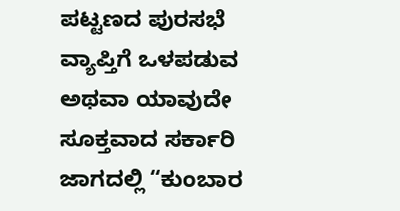ಪಟ್ಟಣದ ಪುರಸಭೆ ವ್ಯಾಪ್ತಿಗೆ ಒಳಪಡುವ ಅಥವಾ ಯಾವುದೇ ಸೂಕ್ತವಾದ ಸರ್ಕಾರಿ ಜಾಗದಲ್ಲಿ “ಕುಂಬಾರ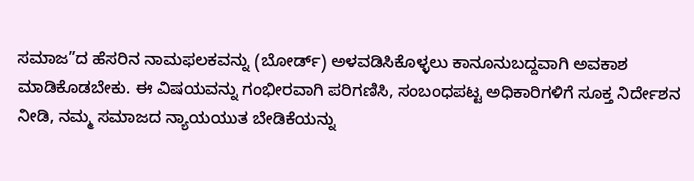ಸಮಾಜ”ದ ಹೆಸರಿನ ನಾಮಫಲಕವನ್ನು (ಬೋರ್ಡ್) ಅಳವಡಿಸಿಕೊಳ್ಳಲು ಕಾನೂನುಬದ್ದವಾಗಿ ಅವಕಾಶ ಮಾಡಿಕೊಡಬೇಕು. ಈ ವಿಷಯವನ್ನು ಗಂಭೀರವಾಗಿ ಪರಿಗಣಿಸಿ, ಸಂಬಂಧಪಟ್ಟ ಅಧಿಕಾರಿಗಳಿಗೆ ಸೂಕ್ತ ನಿರ್ದೇಶನ ನೀಡಿ, ನಮ್ಮ ಸಮಾಜದ ನ್ಯಾಯಯುತ ಬೇಡಿಕೆಯನ್ನು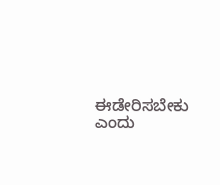ಈಡೇರಿಸಬೇಕು ಎಂದು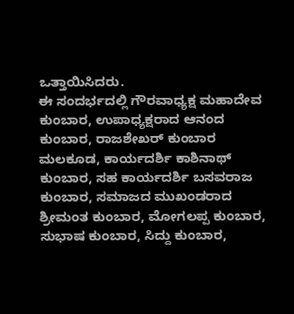ಒತ್ತಾಯಿಸಿದರು.
ಈ ಸಂದರ್ಭದಲ್ಲಿ ಗೌರವಾಧ್ಯಕ್ಷ ಮಹಾದೇವ ಕುಂಬಾರ, ಉಪಾಧ್ಯಕ್ಷರಾದ ಆನಂದ ಕುಂಬಾರ, ರಾಜಶೇಖರ್ ಕುಂಬಾರ ಮಲಕೂಡ, ಕಾರ್ಯದರ್ಶಿ ಕಾಶಿನಾಥ್ ಕುಂಬಾರ, ಸಹ ಕಾರ್ಯದರ್ಶಿ ಬಸವರಾಜ ಕುಂಬಾರ, ಸಮಾಜದ ಮುಖಂಡರಾದ ಶ್ರೀಮಂತ ಕುಂಬಾರ, ಮೋಗಲಪ್ಪ ಕುಂಬಾರ, ಸುಭಾಷ ಕುಂಬಾರ, ಸಿದ್ದು ಕುಂಬಾರ,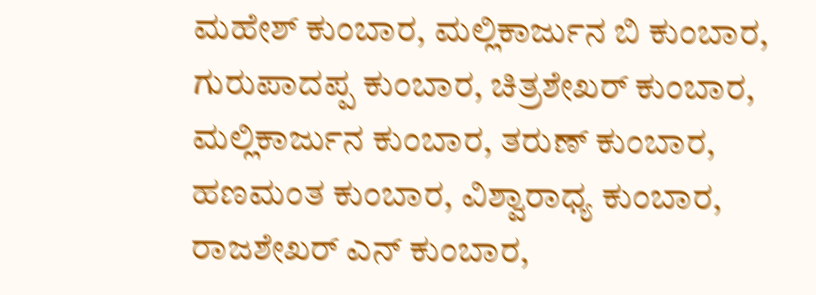ಮಹೇಶ್ ಕುಂಬಾರ, ಮಲ್ಲಿಕಾರ್ಜುನ ಬಿ ಕುಂಬಾರ, ಗುರುಪಾದಪ್ಪ ಕುಂಬಾರ, ಚಿತ್ರಶೇಖರ್ ಕುಂಬಾರ, ಮಲ್ಲಿಕಾರ್ಜುನ ಕುಂಬಾರ, ತರುಣ್ ಕುಂಬಾರ, ಹಣಮಂತ ಕುಂಬಾರ, ವಿಶ್ವಾರಾಧ್ಯ ಕುಂಬಾರ, ರಾಜಶೇಖರ್ ಎನ್ ಕುಂಬಾರ,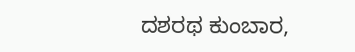ದಶರಥ ಕುಂಬಾರ,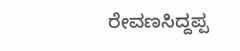ರೇವಣಸಿದ್ದಪ್ಪ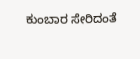ಕುಂಬಾರ ಸೇರಿದಂತೆ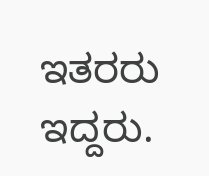ಇತರರು ಇದ್ದರು.